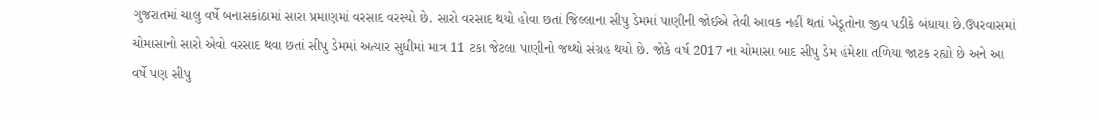ગુજરાતમાં ચાલુ વર્ષે બનાસકાંઠામાં સારા પ્રમાણમાં વરસાદ વરસ્યો છે. સારો વરસાદ થયો હોવા છતાં જિલ્લાના સીપુ ડેમમાં પાણીની જોઈએ તેવી આવક નહીં થતાં ખેડૂતોના જીવ પડીકે બંધાયા છે.ઉપરવાસમાં ચોમાસાનો સારો એવો વરસાદ થવા છતાં સીપુ ડેમમાં અત્યાર સુધીમાં માત્ર 11 ટકા જેટલા પાણીનો જથ્થો સંગ્રહ થયો છે. જોકે વર્ષ 2017 ના ચોમાસા બાદ સીપુ ડેમ હંમેશા તળિયા જાટક રહ્યો છે અને આ વર્ષે પણ સીપુ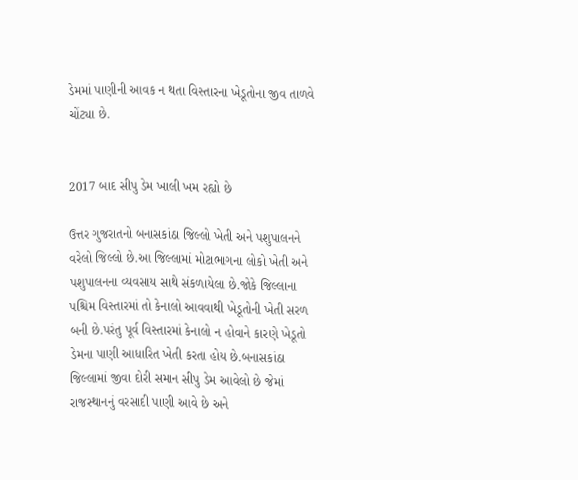ડેમમાં પાણીની આવક ન થતા વિસ્તારના ખેડૂતોના જીવ તાળવે ચોંટ્યા છે.


2017 બાદ સીપુ ડેમ ખાલી ખમ રહ્યો છે

ઉત્તર ગુજરાતનો બનાસકાંઠા જિલ્લો ખેતી અને પશુપાલનને વરેલો જિલ્લો છે.આ જિલ્લામાં મોટાભાગના લોકો ખેતી અને પશુપાલનના વ્યવસાય સાથે સંકળાયેલા છે.જોકે જિલ્લાના પશ્ચિમ વિસ્તારમાં તો કેનાલો આવવાથી ખેડૂતોની ખેતી સરળ બની છે.પરંતુ પૂર્વ વિસ્તારમાં કેનાલો ન હોવાને કારણે ખેડૂતો ડેમના પાણી આધારિત ખેતી કરતા હોય છે.બનાસકાંઠા જિલ્લામાં જીવા દોરી સમાન સીપુ ડેમ આવેલો છે જેમાં રાજસ્થાનનું વરસાદી પાણી આવે છે અને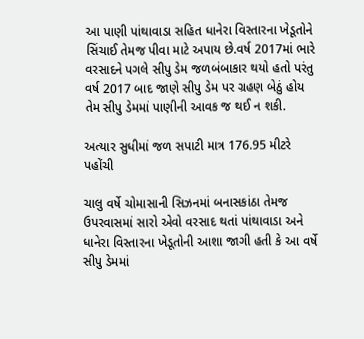આ પાણી પાંથાવાડા સહિત ધાનેરા વિસ્તારના ખેડૂતોને સિંચાઈ તેમજ પીવા માટે અપાય છે.વર્ષ 2017માં ભારે વરસાદને પગલે સીપુ ડેમ જળબંબાકાર થયો હતો પરંતુ વર્ષ 2017 બાદ જાણે સીપુ ડેમ પર ગ્રહણ બેઠું હોય તેમ સીપુ ડેમમાં પાણીની આવક જ થઈ ન શકી.

અત્યાર સુધીમાં જળ સપાટી માત્ર 176.95 મીટરે પહોંચી

ચાલુ વર્ષે ચોમાસાની સિઝનમાં બનાસકાંઠા તેમજ ઉપરવાસમાં સારો એવો વરસાદ થતાં પાંથાવાડા અને ધાનેરા વિસ્તારના ખેડૂતોની આશા જાગી હતી કે આ વર્ષે સીપુ ડેમમાં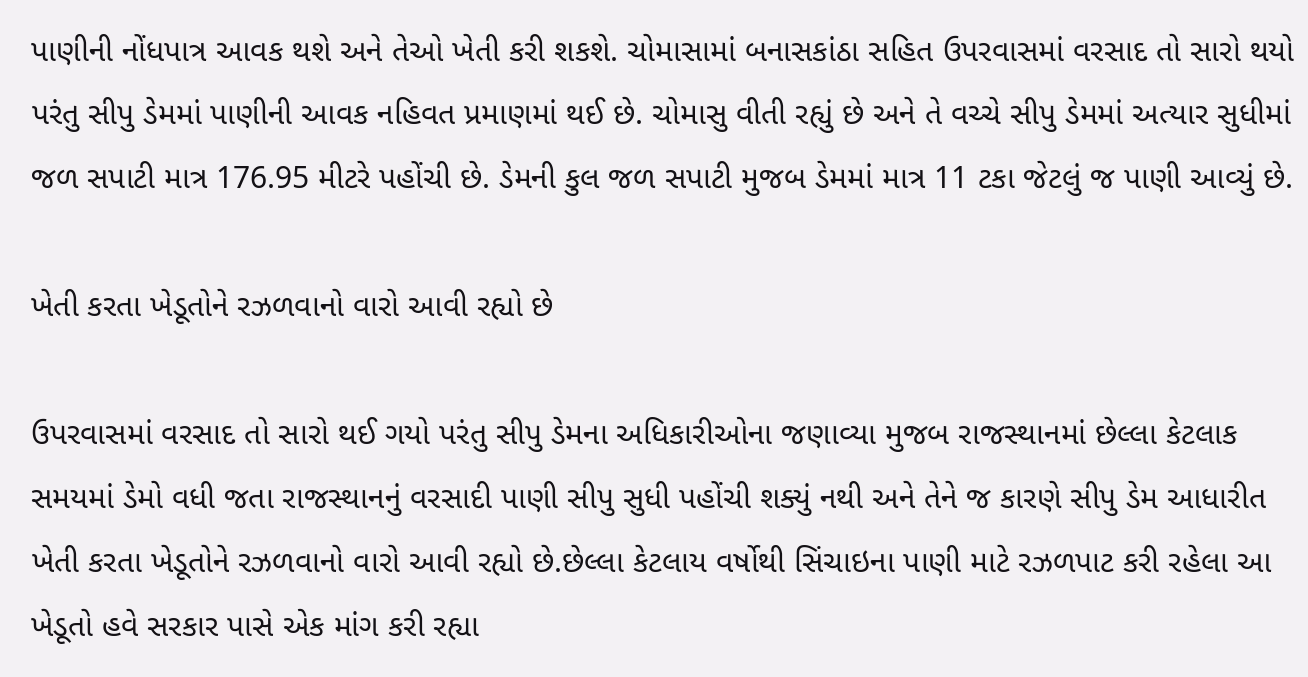પાણીની નોંધપાત્ર આવક થશે અને તેઓ ખેતી કરી શકશે. ચોમાસામાં બનાસકાંઠા સહિત ઉપરવાસમાં વરસાદ તો સારો થયો પરંતુ સીપુ ડેમમાં પાણીની આવક નહિવત પ્રમાણમાં થઈ છે. ચોમાસુ વીતી રહ્યું છે અને તે વચ્ચે સીપુ ડેમમાં અત્યાર સુધીમાં જળ સપાટી માત્ર 176.95 મીટરે પહોંચી છે. ડેમની કુલ જળ સપાટી મુજબ ડેમમાં માત્ર 11 ટકા જેટલું જ પાણી આવ્યું છે.

ખેતી કરતા ખેડૂતોને રઝળવાનો વારો આવી રહ્યો છે

ઉપરવાસમાં વરસાદ તો સારો થઈ ગયો પરંતુ સીપુ ડેમના અધિકારીઓના જણાવ્યા મુજબ રાજસ્થાનમાં છેલ્લા કેટલાક સમયમાં ડેમો વધી જતા રાજસ્થાનનું વરસાદી પાણી સીપુ સુધી પહોંચી શક્યું નથી અને તેને જ કારણે સીપુ ડેમ આધારીત ખેતી કરતા ખેડૂતોને રઝળવાનો વારો આવી રહ્યો છે.છેલ્લા કેટલાય વર્ષોથી સિંચાઇના પાણી માટે રઝળપાટ કરી રહેલા આ ખેડૂતો હવે સરકાર પાસે એક માંગ કરી રહ્યા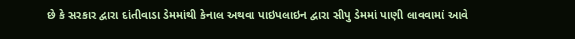છે કે સરકાર દ્વારા દાંતીવાડા ડેમમાંથી કેનાલ અથવા પાઇપલાઇન દ્વારા સીપુ ડેમમાં પાણી લાવવામાં આવે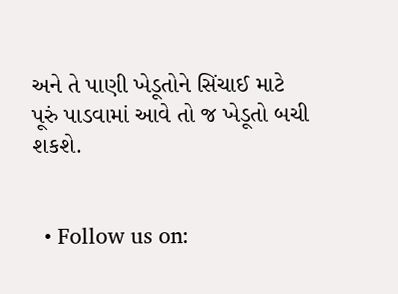અને તે પાણી ખેડૂતોને સિંચાઈ માટે પૂરું પાડવામાં આવે તો જ ખેડૂતો બચી શકશે.


  • Follow us on: